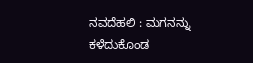ನವದೆಹಲಿ : ಮಗನನ್ನು ಕಳೆದುಕೊಂಡ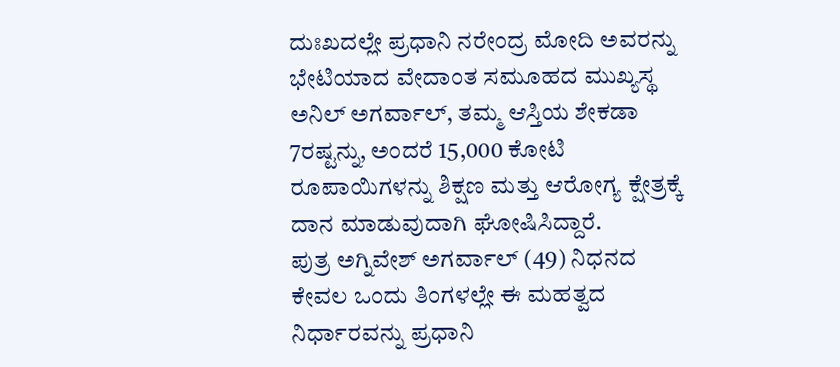ದುಃಖದಲ್ಲೇ ಪ್ರಧಾನಿ ನರೇಂದ್ರ ಮೋದಿ ಅವರನ್ನು ಭೇಟಿಯಾದ ವೇದಾಂತ ಸಮೂಹದ ಮುಖ್ಯಸ್ಥ ಅನಿಲ್ ಅಗರ್ವಾಲ್, ತಮ್ಮ ಆಸ್ತಿಯ ಶೇಕಡಾ 7ರಷ್ಟನ್ನು, ಅಂದರೆ 15,000 ಕೋಟಿ ರೂಪಾಯಿಗಳನ್ನು ಶಿಕ್ಷಣ ಮತ್ತು ಆರೋಗ್ಯ ಕ್ಷೇತ್ರಕ್ಕೆ ದಾನ ಮಾಡುವುದಾಗಿ ಘೋಷಿಸಿದ್ದಾರೆ.
ಪುತ್ರ ಅಗ್ನಿವೇಶ್ ಅಗರ್ವಾಲ್ (49) ನಿಧನದ ಕೇವಲ ಒಂದು ತಿಂಗಳಲ್ಲೇ ಈ ಮಹತ್ವದ ನಿರ್ಧಾರವನ್ನು ಪ್ರಧಾನಿ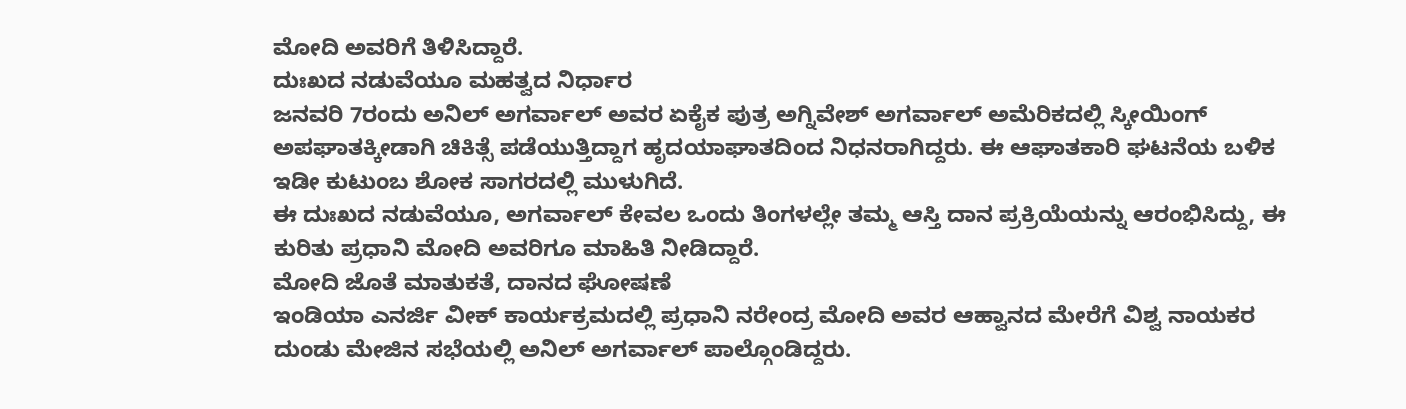ಮೋದಿ ಅವರಿಗೆ ತಿಳಿಸಿದ್ದಾರೆ.
ದುಃಖದ ನಡುವೆಯೂ ಮಹತ್ವದ ನಿರ್ಧಾರ
ಜನವರಿ 7ರಂದು ಅನಿಲ್ ಅಗರ್ವಾಲ್ ಅವರ ಏಕೈಕ ಪುತ್ರ ಅಗ್ನಿವೇಶ್ ಅಗರ್ವಾಲ್ ಅಮೆರಿಕದಲ್ಲಿ ಸ್ಕೀಯಿಂಗ್ ಅಪಘಾತಕ್ಕೀಡಾಗಿ ಚಿಕಿತ್ಸೆ ಪಡೆಯುತ್ತಿದ್ದಾಗ ಹೃದಯಾಘಾತದಿಂದ ನಿಧನರಾಗಿದ್ದರು. ಈ ಆಘಾತಕಾರಿ ಘಟನೆಯ ಬಳಿಕ ಇಡೀ ಕುಟುಂಬ ಶೋಕ ಸಾಗರದಲ್ಲಿ ಮುಳುಗಿದೆ.
ಈ ದುಃಖದ ನಡುವೆಯೂ, ಅಗರ್ವಾಲ್ ಕೇವಲ ಒಂದು ತಿಂಗಳಲ್ಲೇ ತಮ್ಮ ಆಸ್ತಿ ದಾನ ಪ್ರಕ್ರಿಯೆಯನ್ನು ಆರಂಭಿಸಿದ್ದು, ಈ ಕುರಿತು ಪ್ರಧಾನಿ ಮೋದಿ ಅವರಿಗೂ ಮಾಹಿತಿ ನೀಡಿದ್ದಾರೆ.
ಮೋದಿ ಜೊತೆ ಮಾತುಕತೆ, ದಾನದ ಘೋಷಣೆ
ಇಂಡಿಯಾ ಎನರ್ಜಿ ವೀಕ್ ಕಾರ್ಯಕ್ರಮದಲ್ಲಿ ಪ್ರಧಾನಿ ನರೇಂದ್ರ ಮೋದಿ ಅವರ ಆಹ್ವಾನದ ಮೇರೆಗೆ ವಿಶ್ವ ನಾಯಕರ ದುಂಡು ಮೇಜಿನ ಸಭೆಯಲ್ಲಿ ಅನಿಲ್ ಅಗರ್ವಾಲ್ ಪಾಲ್ಗೊಂಡಿದ್ದರು.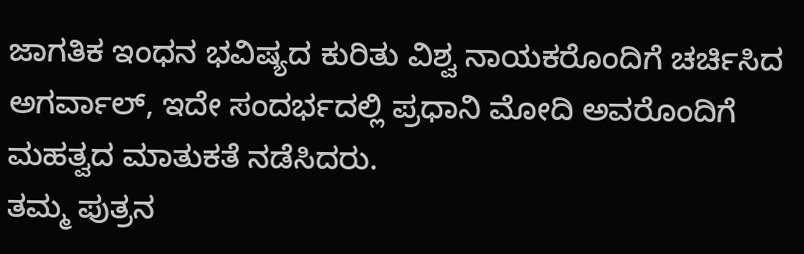ಜಾಗತಿಕ ಇಂಧನ ಭವಿಷ್ಯದ ಕುರಿತು ವಿಶ್ವ ನಾಯಕರೊಂದಿಗೆ ಚರ್ಚಿಸಿದ ಅಗರ್ವಾಲ್, ಇದೇ ಸಂದರ್ಭದಲ್ಲಿ ಪ್ರಧಾನಿ ಮೋದಿ ಅವರೊಂದಿಗೆ ಮಹತ್ವದ ಮಾತುಕತೆ ನಡೆಸಿದರು.
ತಮ್ಮ ಪುತ್ರನ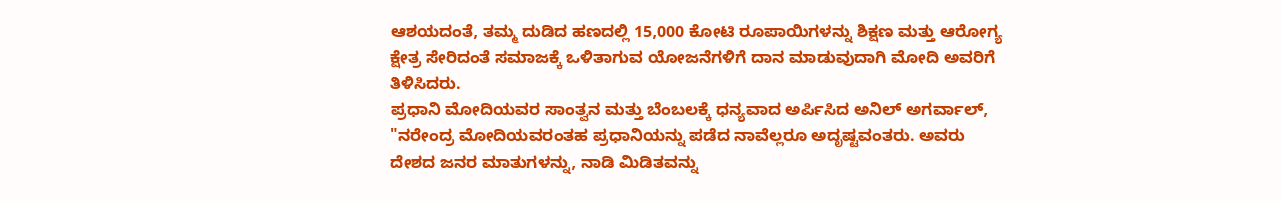ಆಶಯದಂತೆ, ತಮ್ಮ ದುಡಿದ ಹಣದಲ್ಲಿ 15,000 ಕೋಟಿ ರೂಪಾಯಿಗಳನ್ನು ಶಿಕ್ಷಣ ಮತ್ತು ಆರೋಗ್ಯ ಕ್ಷೇತ್ರ ಸೇರಿದಂತೆ ಸಮಾಜಕ್ಕೆ ಒಳಿತಾಗುವ ಯೋಜನೆಗಳಿಗೆ ದಾನ ಮಾಡುವುದಾಗಿ ಮೋದಿ ಅವರಿಗೆ ತಿಳಿಸಿದರು.
ಪ್ರಧಾನಿ ಮೋದಿಯವರ ಸಾಂತ್ವನ ಮತ್ತು ಬೆಂಬಲಕ್ಕೆ ಧನ್ಯವಾದ ಅರ್ಪಿಸಿದ ಅನಿಲ್ ಅಗರ್ವಾಲ್, "ನರೇಂದ್ರ ಮೋದಿಯವರಂತಹ ಪ್ರಧಾನಿಯನ್ನು ಪಡೆದ ನಾವೆಲ್ಲರೂ ಅದೃಷ್ಟವಂತರು. ಅವರು ದೇಶದ ಜನರ ಮಾತುಗಳನ್ನು, ನಾಡಿ ಮಿಡಿತವನ್ನು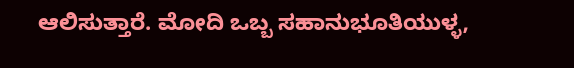ಆಲಿಸುತ್ತಾರೆ. ಮೋದಿ ಒಬ್ಬ ಸಹಾನುಭೂತಿಯುಳ್ಳ,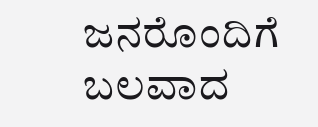ಜನರೊಂದಿಗೆ ಬಲವಾದ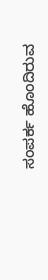ಸಂಪರ್ಕ ಹೊಂದಿರುವ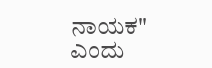ನಾಯಕ" ಎಂದು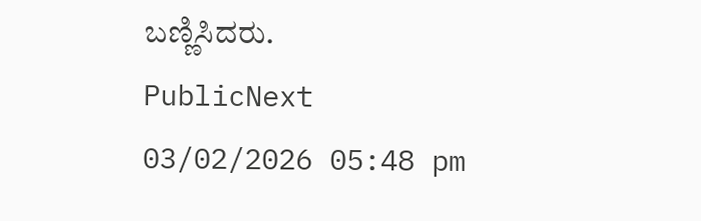ಬಣ್ಣಿಸಿದರು.
PublicNext
03/02/2026 05:48 pm